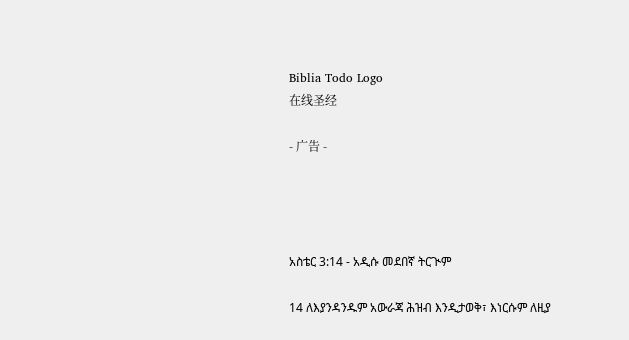Biblia Todo Logo
在线圣经

- 广告 -




አስቴር 3:14 - አዲሱ መደበኛ ትርጒም

14 ለእያንዳንዱም አውራጃ ሕዝብ እንዲታወቅ፣ እነርሱም ለዚያ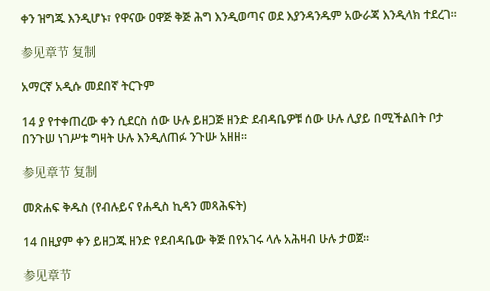ቀን ዝግጁ እንዲሆኑ፣ የዋናው ዐዋጅ ቅጅ ሕግ እንዲወጣና ወደ እያንዳንዱም አውራጃ እንዲላክ ተደረገ።

参见章节 复制

አማርኛ አዲሱ መደበኛ ትርጉም

14 ያ የተቀጠረው ቀን ሲደርስ ሰው ሁሉ ይዘጋጅ ዘንድ ደብዳቤዎቹ ሰው ሁሉ ሊያይ በሚችልበት ቦታ በንጉሠ ነገሥቱ ግዛት ሁሉ እንዲለጠፉ ንጉሡ አዘዘ።

参见章节 复制

መጽሐፍ ቅዱስ (የብሉይና የሐዲስ ኪዳን መጻሕፍት)

14 በዚያም ቀን ይዘጋጁ ዘንድ የደብዳቤው ቅጅ በየአገሩ ላሉ አሕዛብ ሁሉ ታወጀ።

参见章节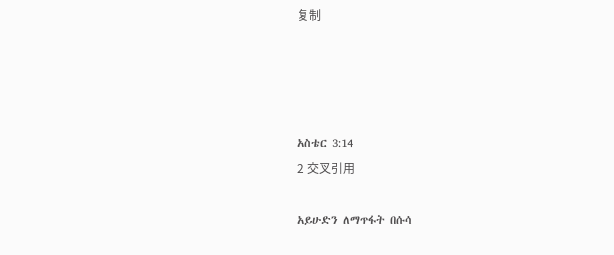复制




አስቴር 3:14
2 交叉引用

አይሁድን ለማጥፋት በሱሳ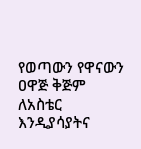የወጣውን የዋናውን ዐዋጅ ቅጅም ለአስቴር እንዲያሳያትና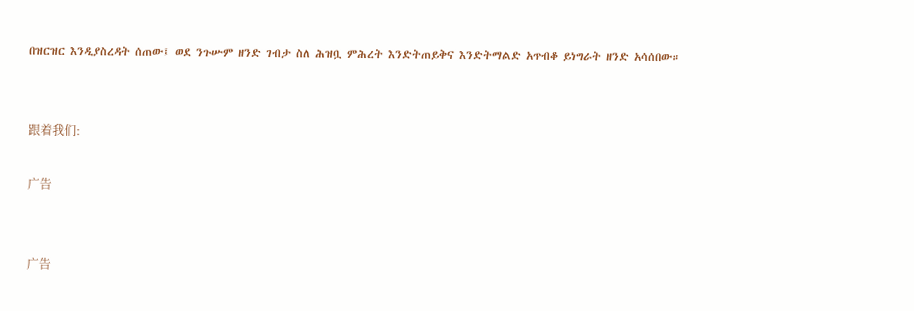በዝርዝር እንዲያስረዳት ሰጠው፤ ወደ ንጉሡም ዘንድ ገብታ ስለ ሕዝቧ ምሕረት እንድትጠይቅና እንድትማልድ አጥብቆ ይነግራት ዘንድ አሳሰበው።


跟着我们:

广告


广告